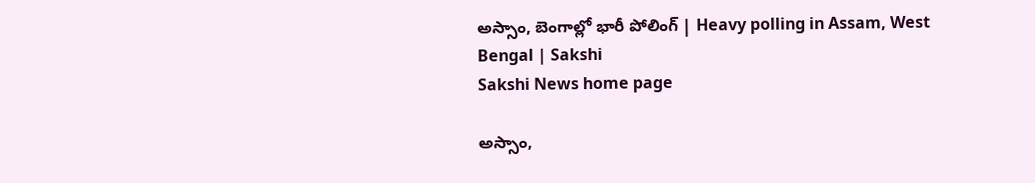అస్సాం, బెంగాల్లో భారీ పోలింగ్ | Heavy polling in Assam, West Bengal | Sakshi
Sakshi News home page

అస్సాం,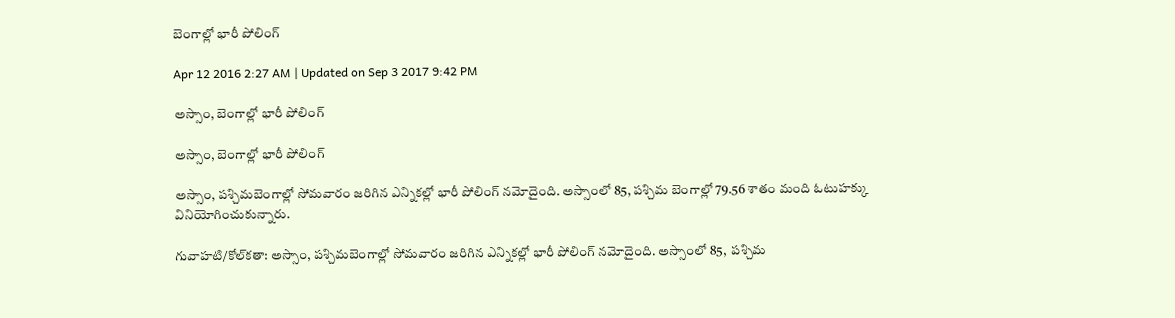బెంగాల్లో భారీ పోలింగ్

Apr 12 2016 2:27 AM | Updated on Sep 3 2017 9:42 PM

అస్సాం, బెంగాల్లో భారీ పోలింగ్

అస్సాం, బెంగాల్లో భారీ పోలింగ్

అస్సాం, పశ్చిమబెంగాల్లో సోమవారం జరిగిన ఎన్నికల్లో భారీ పోలింగ్ నమోదైంది. అస్సాంలో 85, పశ్చిమ బెంగాల్లో 79.56 శాతం మంది ఓటుహక్కు వినియోగించుకున్నారు.

గువాహటి/కోల్‌కతా: అస్సాం, పశ్చిమబెంగాల్లో సోమవారం జరిగిన ఎన్నికల్లో భారీ పోలింగ్ నమోదైంది. అస్సాంలో 85,  పశ్చిమ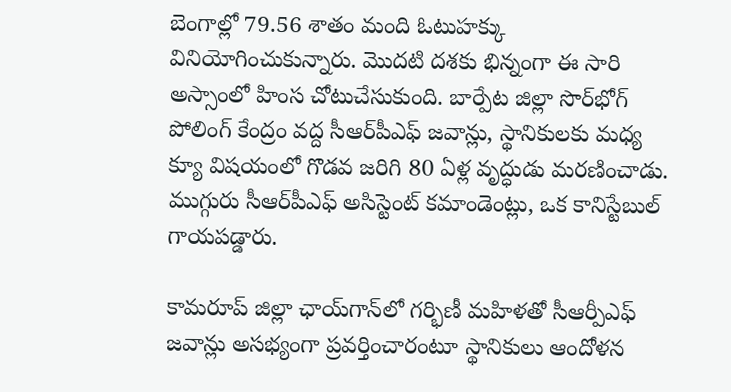బెంగాల్లో 79.56 శాతం మంది ఓటుహక్కు వినియోగించుకున్నారు. మొదటి దశకు భిన్నంగా ఈ సారి అస్సాంలో హింస చోటుచేసుకుంది. బార్పేట జిల్లా సొర్‌భోగ్ పోలింగ్ కేంద్రం వద్ద సీఆర్‌పీఎఫ్ జవాన్లు, స్థానికులకు మధ్య క్యూ విషయంలో గొడవ జరిగి 80 ఏళ్ల వృద్ధుడు మరణించాడు. ముగ్గురు సీఆర్‌పీఎఫ్ అసిస్టెంట్ కమాండెంట్లు, ఒక కానిస్టేబుల్ గాయపడ్డారు.

కామరూప్ జిల్లా ఛాయ్‌గాన్‌లో గర్భిణీ మహిళతో సీఆర్పీఎఫ్ జవాన్లు అసభ్యంగా ప్రవర్తించారంటూ స్థానికులు ఆందోళన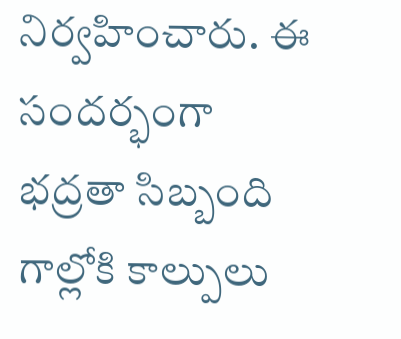నిర్వహించారు. ఈ సందర్భంగా భద్రతా సిబ్బంది గాల్లోకి కాల్పులు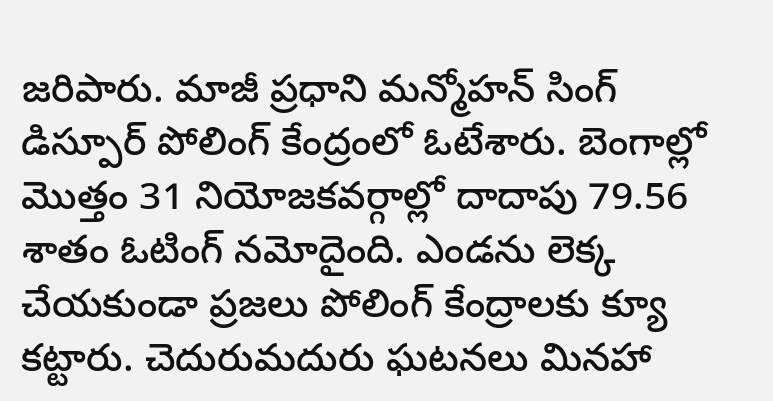జరిపారు. మాజీ ప్రధాని మన్మోహన్ సింగ్ డిస్పూర్ పోలింగ్ కేంద్రంలో ఓటేశారు. బెంగాల్లో మొత్తం 31 నియోజకవర్గాల్లో దాదాపు 79.56 శాతం ఓటింగ్ నమోదైంది. ఎండను లెక్క చేయకుండా ప్రజలు పోలింగ్ కేంద్రాలకు క్యూ కట్టారు. చెదురుమదురు ఘటనలు మినహా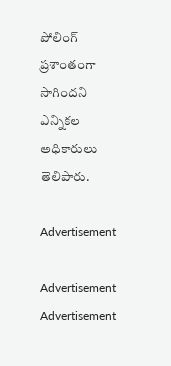పోలింగ్ ప్రశాంతంగా సాగిందని ఎన్నికల అధికారులు తెలిపారు.

Advertisement

Advertisement
Advertisement